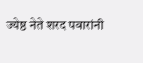ज्येष्ठ नेते शरद पवारांनी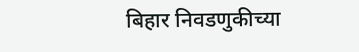बिहार निवडणुकीच्या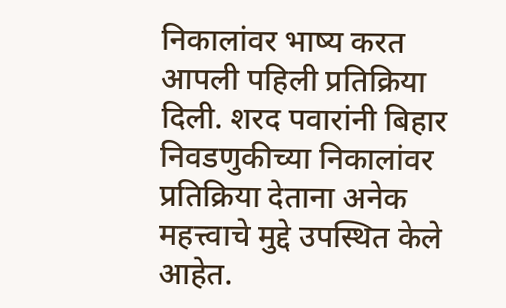निकालांवर भाष्य करत आपली पहिली प्रतिक्रिया दिली. शरद पवारांनी बिहार निवडणुकीच्या निकालांवर प्रतिक्रिया देताना अनेक महत्त्वाचे मुद्दे उपस्थित केले आहेत.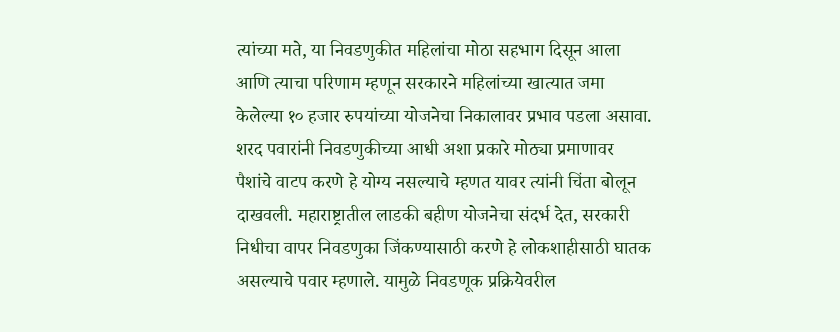त्यांच्या मते, या निवडणुकीत महिलांचा मोठा सहभाग दिसून आला आणि त्याचा परिणाम म्हणून सरकारने महिलांच्या खात्यात जमा केलेल्या १० हजार रुपयांच्या योजनेचा निकालावर प्रभाव पडला असावा.
शरद पवारांनी निवडणुकीच्या आधी अशा प्रकारे मोठ्या प्रमाणावर पैशांचे वाटप करणे हे योग्य नसल्याचे म्हणत यावर त्यांनी चिंता बोलून दाखवली. महाराष्ट्रातील लाडकी बहीण योजनेचा संदर्भ देत, सरकारी निधीचा वापर निवडणुका जिंकण्यासाठी करणे हे लोकशाहीसाठी घातक असल्याचे पवार म्हणाले. यामुळे निवडणूक प्रक्रियेवरील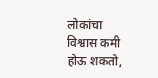लोकांचा विश्वास कमी होऊ शकतो,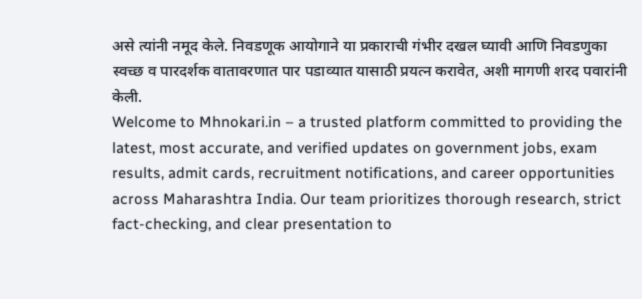असे त्यांनी नमूद केले. निवडणूक आयोगाने या प्रकाराची गंभीर दखल घ्यावी आणि निवडणुका स्वच्छ व पारदर्शक वातावरणात पार पडाव्यात यासाठी प्रयत्न करावेत, अशी मागणी शरद पवारांनी केली.
Welcome to Mhnokari.in – a trusted platform committed to providing the latest, most accurate, and verified updates on government jobs, exam results, admit cards, recruitment notifications, and career opportunities across Maharashtra India. Our team prioritizes thorough research, strict fact-checking, and clear presentation to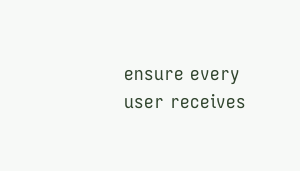ensure every user receives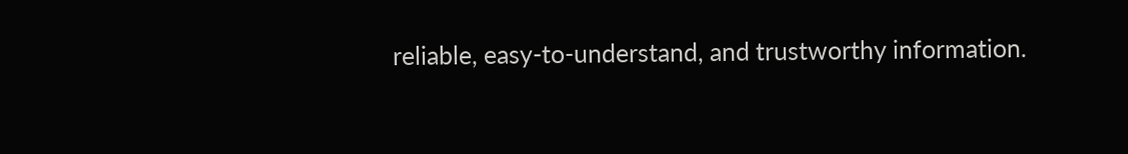reliable, easy-to-understand, and trustworthy information.